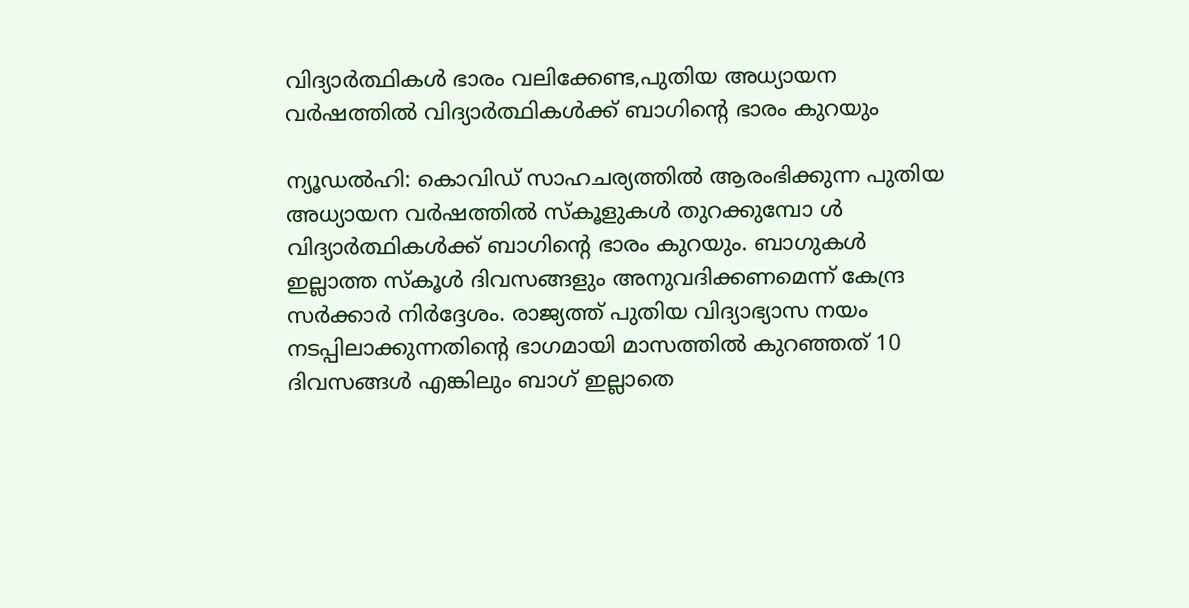വിദ്യാർത്ഥികൾ ഭാരം വലിക്കേണ്ട,പുതിയ അധ്യായന വര്‍ഷത്തില്‍ വിദ്യാര്‍ത്ഥികള്‍ക്ക് ബാഗിന്റെ ഭാരം കുറയും

ന്യൂഡൽഹി: കൊവിഡ് സാഹചര്യത്തിൽ ആരംഭിക്കുന്ന പുതിയ അധ്യായന വര്‍ഷത്തില്‍ സ്കൂളുകള്‍ തുറക്കുമ്പോ ള്‍ വിദ്യാര്‍ത്ഥികള്‍ക്ക് ബാഗിന്റെ ഭാരം കുറയും. ബാഗുകള്‍ ഇല്ലാത്ത സ്കൂള്‍ ദിവസങ്ങളും അനുവദിക്കണമെന്ന് കേന്ദ്ര സര്‍ക്കാര്‍ നിർദ്ദേശം. രാജ്യത്ത് പുതിയ വിദ്യാഭ്യാസ നയം നടപ്പിലാക്കുന്നതിന്റെ ഭാഗമായി മാസത്തില്‍ കുറഞ്ഞത് 10 ദിവസങ്ങള്‍ എങ്കിലും ബാഗ് ഇല്ലാതെ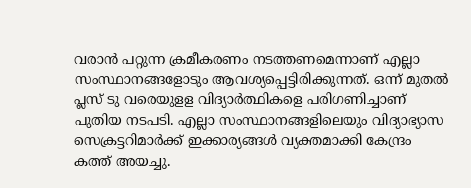വരാന്‍ പറ്റുന്ന ക്രമീകരണം നടത്തണമെന്നാണ് എല്ലാ സംസ്ഥാനങ്ങളോടും ആവശ്യപ്പെട്ടിരിക്കുന്നത്. ഒന്ന് മുതല്‍ പ്ലസ് ടു വരെയുളള വിദ്യാര്‍ത്ഥികളെ പരിഗണിച്ചാണ് പുതിയ നടപടി. എല്ലാ സംസ്ഥാനങ്ങളിലെയും വിദ്യാഭ്യാസ സെക്രട്ടറിമാര്‍ക്ക് ഇക്കാര്യങ്ങള്‍ വ്യക്തമാക്കി കേന്ദ്രം കത്ത് അയച്ചു.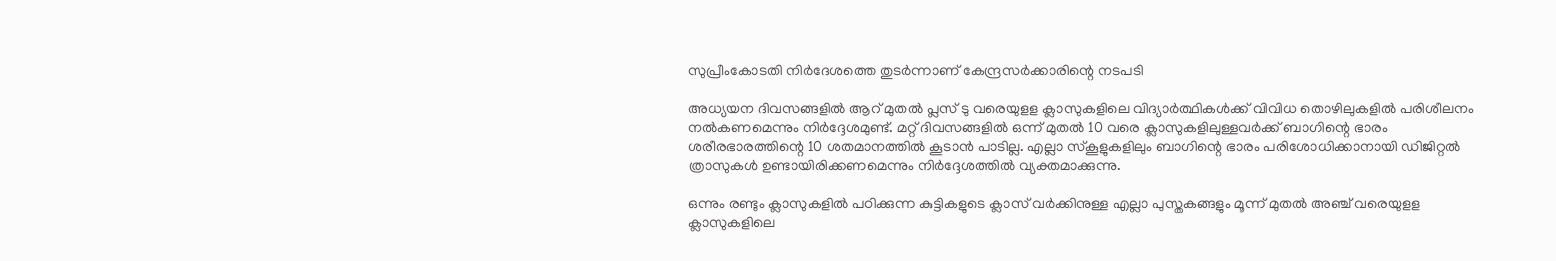സുപ്രീംകോടതി നിര്‍ദേശത്തെ തുടര്‍ന്നാണ് കേന്ദ്രസര്‍ക്കാരിന്റെ നടപടി

അധ്യയന ദിവസങ്ങളിൽ ആറ് മുതല്‍ പ്ലസ് ടു വരെയുളള ക്ലാസുകളിലെ വിദ്യാര്‍ത്ഥികള്‍ക്ക് വിവിധ തൊഴിലുകളില്‍ പരിശീലനം നല്‍കണമെന്നും നിർദ്ദേശമുണ്ട്. മറ്റ് ദിവസങ്ങളില്‍ ഒന്ന് മുതല്‍ 10 വരെ ക്ലാസുകളിലുള്ളവര്‍ക്ക് ബാഗിന്റെ ഭാരം ശരീരഭാരത്തിന്റെ 10 ശതമാനത്തില്‍ കൂടാൻ പാടില്ല. എല്ലാ സ്കൂളുകളിലും ബാഗിന്റെ ഭാരം പരിശോധിക്കാനായി ഡിജിറ്റല്‍ ത്രാസുകള്‍ ഉണ്ടായിരിക്കണമെന്നും നിർദ്ദേശത്തിൽ വ്യക്തമാക്കുന്നു.

ഒന്നും രണ്ടും ക്ലാസുകളില്‍ പഠിക്കുന്ന കുട്ടികളുടെ ക്ലാസ്‍ വര്‍ക്കിനുള്ള എല്ലാ പുസ്തകങ്ങളും മൂന്ന് മുതല്‍ അഞ്ച് വരെയുളള ക്ലാസുകളിലെ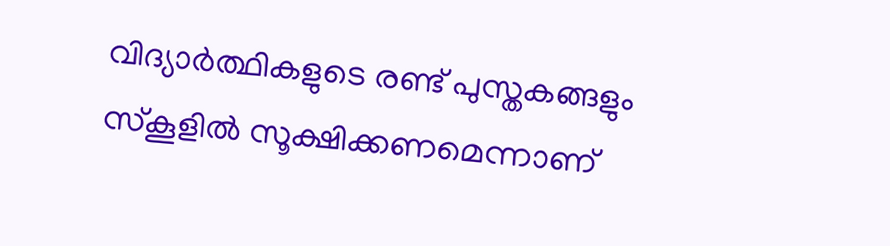വിദ്യാര്‍ത്ഥികളുടെ രണ്ട് പുസ്തകങ്ങളും സ്കൂളില്‍ സൂക്ഷിക്കണമെന്നാണ്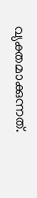വ്യക്തമാക്കുന്നത്.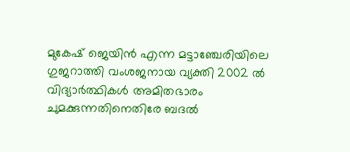മുകേഷ് ജെയിൻ എന്ന മട്ടാഞ്ചേരിയിലെ ഗുജറാത്തി വംശജനായ വ്യക്തി 2002 ൽ വിദ്യാര്‍ത്ഥികള്‍ അമിതഭാരം ചുമക്കുന്നതിനെതിരേ ബദല്‍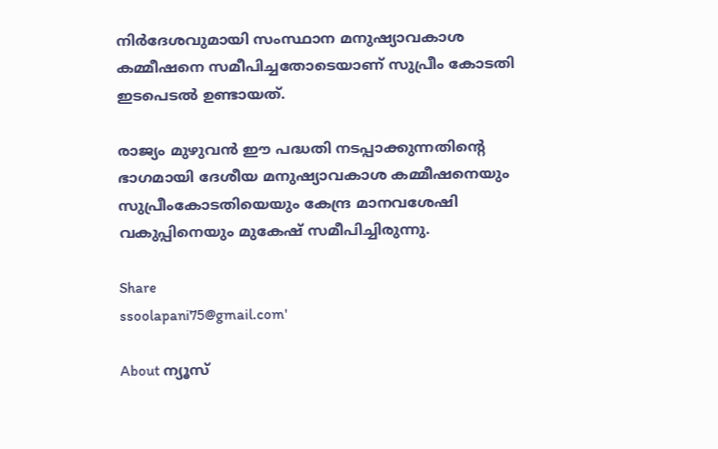നിര്‍ദേശവുമായി സംസ്ഥാന മനുഷ്യാവകാശ കമ്മീഷനെ സമീപിച്ചതോടെയാണ് സുപ്രീം കോടതി ഇടപെടൽ ഉണ്ടായത്.

രാജ്യം മുഴുവന്‍ ഈ പദ്ധതി നടപ്പാക്കുന്നതിന്റെ ഭാഗമായി ദേശീയ മനുഷ്യാവകാശ കമ്മീഷനെയും സുപ്രീംകോടതിയെയും കേന്ദ്ര മാനവശേഷി വകുപ്പിനെയും മുകേഷ് സമീപിച്ചിരുന്നു.

Share
ssoolapani75@gmail.com'

About ന്യൂസ്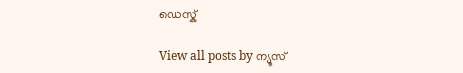ഡെസ്ക്

View all posts by ന്യൂസ്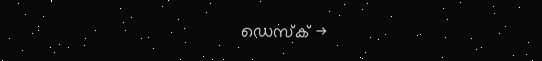ഡെസ്ക് →